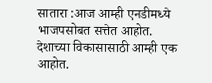सातारा :आज आम्ही एनडीमध्ये भाजपसोबत सत्तेत आहोत. देशाच्या विकासासाठी आम्ही एक आहोत.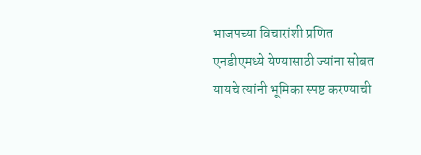भाजपच्या विचारांशी प्रणित एनडीएमध्ये येण्यासाठी ज्यांना सोबत यायचे त्यांनी भूमिका स्पष्ट करण्याची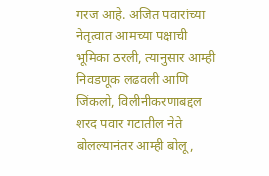गरज आहे. अजित पवारांच्या नेतृत्वात आमच्या पक्षाची भूमिका ठरली, त्यानुसार आम्ही निवडणूक लढवली आणि जिंकलो, विलीनीकरणाबद्दल शरद पवार गटातील नेते बोलल्यानंतर आम्ही बोलू,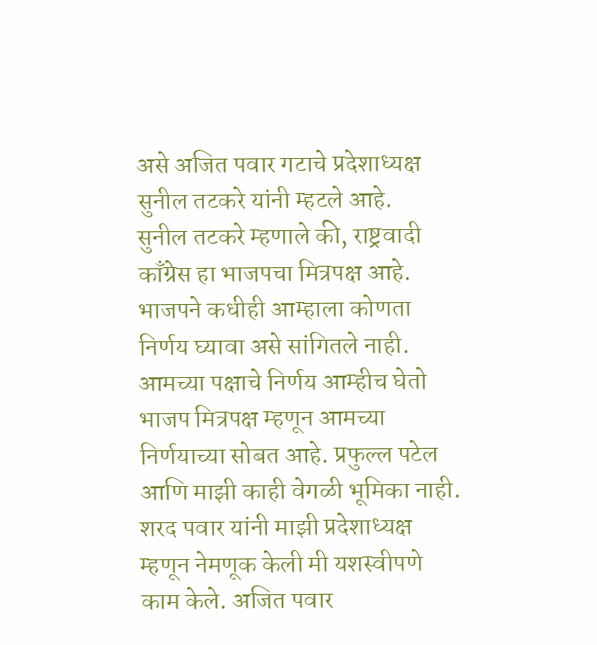असे अजित पवार गटाचे प्रदेशाध्यक्ष सुनील तटकरे यांनी म्हटले आहे.
सुनील तटकरे म्हणाले की, राष्ट्रवादी काँग्रेस हा भाजपचा मित्रपक्ष आहे. भाजपने कधीही आम्हाला कोणता निर्णय घ्यावा असे सांगितले नाही. आमच्या पक्षाचे निर्णय आम्हीच घेतो भाजप मित्रपक्ष म्हणून आमच्या निर्णयाच्या सोबत आहे. प्रफुल्ल पटेल आणि माझी काही वेगळी भूमिका नाही. शरद पवार यांनी माझी प्रदेशाध्यक्ष म्हणून नेमणूक केली मी यशस्वीपणे काम केले. अजित पवार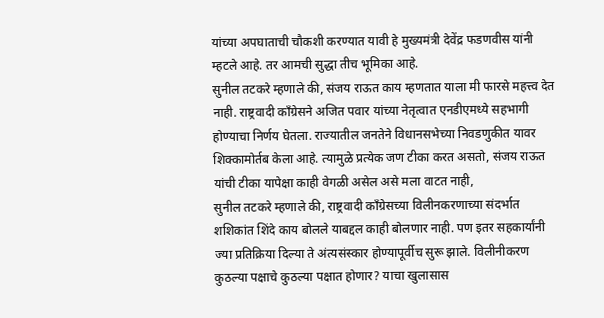यांच्या अपघाताची चौकशी करण्यात यावी हे मुख्यमंत्री देवेंद्र फडणवीस यांनी म्हटले आहे. तर आमची सुद्धा तीच भूमिका आहे.
सुनील तटकरे म्हणाले की, संजय राऊत काय म्हणतात याला मी फारसे महत्त्व देत नाही. राष्ट्रवादी काँग्रेसने अजित पवार यांच्या नेतृत्वात एनडीएमध्ये सहभागी होण्याचा निर्णय घेतला. राज्यातील जनतेने विधानसभेच्या निवडणुकीत यावर शिक्कामोर्तब केला आहे. त्यामुळे प्रत्येक जण टीका करत असतो, संजय राऊत यांची टीका यापेक्षा काही वेगळी असेल असे मला वाटत नाही,
सुनील तटकरे म्हणाले की, राष्ट्रवादी काँग्रेसच्या विलीनकरणाच्या संदर्भात शशिकांत शिंदे काय बोलले याबद्दल काही बोलणार नाही. पण इतर सहकार्यांनी ज्या प्रतिक्रिया दिल्या ते अंत्यसंस्कार होण्यापूर्वीच सुरू झाले. विलीनीकरण कुठल्या पक्षाचे कुठल्या पक्षात होणार? याचा खुलासास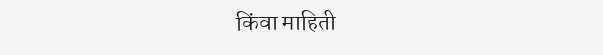किंवा माहिती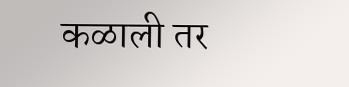कळाली तर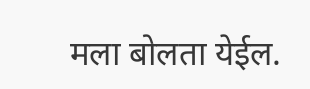मला बोलता येईल.